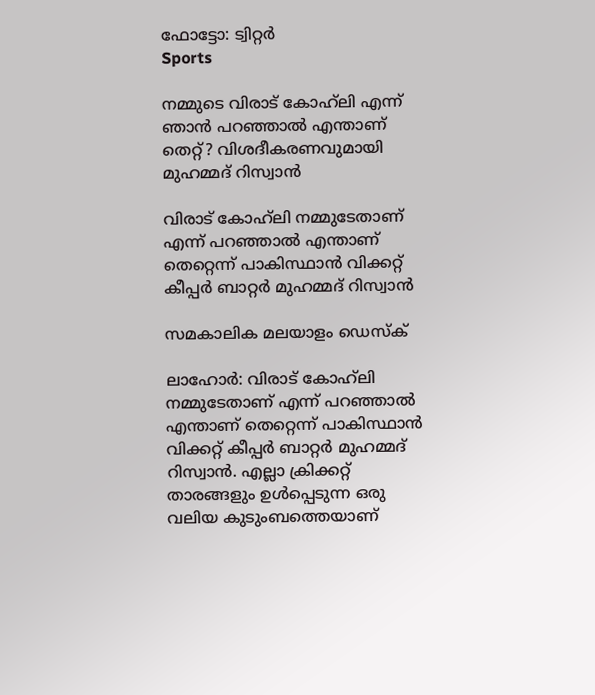ഫോട്ടോ: ട്വിറ്റർ
Sports

നമ്മുടെ വിരാട് കോഹ്‌ലി എന്ന് ഞാന്‍ പറഞ്ഞാല്‍ എന്താണ് തെറ്റ്? വിശദീകരണവുമായി മുഹമ്മദ് റിസ്വാന്‍

വിരാട് കോഹ്‌ലി നമ്മുടേതാണ് എന്ന് പറഞ്ഞാല്‍ എന്താണ് തെറ്റെന്ന് പാകിസ്ഥാന്‍ വിക്കറ്റ് കീപ്പര്‍ ബാറ്റര്‍ മുഹമ്മദ് റിസ്വാന്‍

സമകാലിക മലയാളം ഡെസ്ക്

ലാഹോര്‍: വിരാട് കോഹ്‌ലി നമ്മുടേതാണ് എന്ന് പറഞ്ഞാല്‍ എന്താണ് തെറ്റെന്ന് പാകിസ്ഥാന്‍ വിക്കറ്റ് കീപ്പര്‍ ബാറ്റര്‍ മുഹമ്മദ് റിസ്വാന്‍. എല്ലാ ക്രിക്കറ്റ് താരങ്ങളും ഉള്‍പ്പെടുന്ന ഒരു വലിയ കുടുംബത്തെയാണ്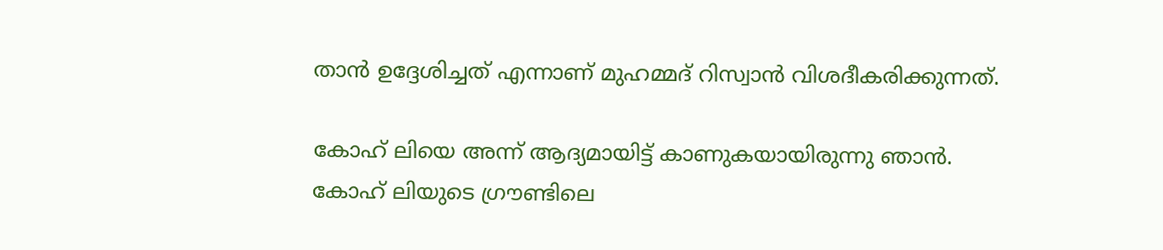താന്‍ ഉദ്ദേശിച്ചത് എന്നാണ് മുഹമ്മദ് റിസ്വാന്‍ വിശദീകരിക്കുന്നത്.

കോഹ് ലിയെ അന്ന് ആദ്യമായിട്ട് കാണുകയായിരുന്നു ഞാന്‍. കോഹ് ലിയുടെ ഗ്രൗണ്ടിലെ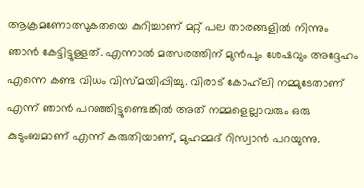ആക്രമണോത്സുകതയെ കുറിച്ചാണ് മറ്റ് പല താരങ്ങളില്‍ നിന്നും ഞാന്‍ കേട്ടിട്ടുള്ളത്. എന്നാല്‍ മത്സരത്തിന് മുന്‍പും ശേഷവും അദ്ദേഹം എന്നെ കണ്ട വിധം വിസ്മയിപ്പിച്ചു. വിരാട് കോഹ്‌ലി നമ്മുടേതാണ് എന്ന് ഞാന്‍ പറഞ്ഞിട്ടുണ്ടെങ്കില്‍ അത് നമ്മളെല്ലാവരും ഒരു കുടുംബമാണ് എന്ന് കരുതിയാണ്, മുഹമ്മദ് റിസ്വാന്‍ പറയുന്നു.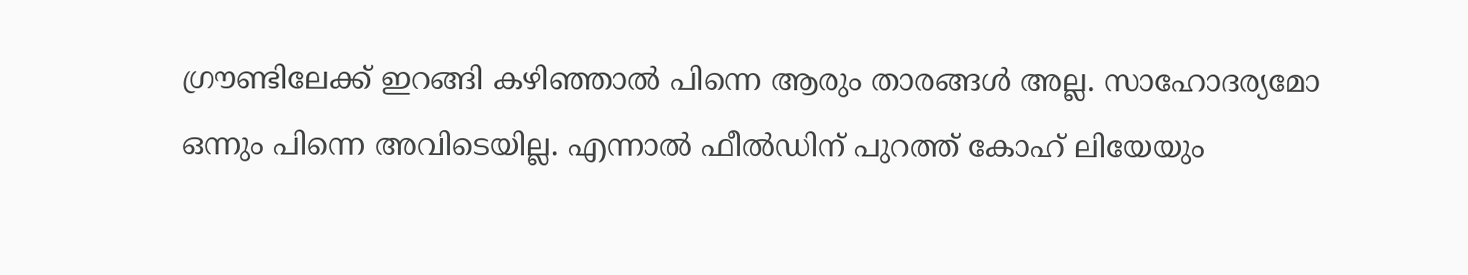ഗ്രൗണ്ടിലേക്ക് ഇറങ്ങി കഴിഞ്ഞാല്‍ പിന്നെ ആരും താരങ്ങള്‍ അല്ല. സാഹോദര്യമോ ഒന്നും പിന്നെ അവിടെയില്ല. എന്നാല്‍ ഫീല്‍ഡിന് പുറത്ത് കോഹ് ലിയേയും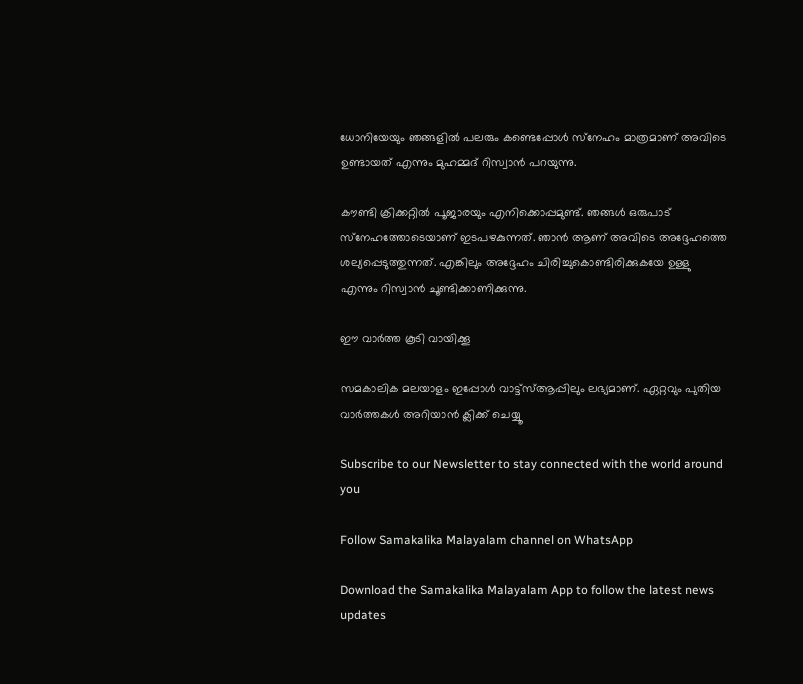ധോനിയേയും ഞങ്ങളില്‍ പലരും കണ്ടെപ്പോള്‍ സ്‌നേഹം മാത്രമാണ് അവിടെ ഉണ്ടായത് എന്നും മുഹമ്മദ് റിസ്വാന്‍ പറയുന്നു.

കൗണ്ടി ക്രിക്കറ്റില്‍ പൂജാരയും എനിക്കൊപ്പമുണ്ട്. ഞങ്ങള്‍ ഒരുപാട് സ്‌നേഹത്തോടെയാണ് ഇടപഴകുന്നത്. ഞാന്‍ ആണ് അവിടെ അദ്ദേഹത്തെ ശല്യപ്പെടുത്തുന്നത്. എങ്കിലും അദ്ദേഹം ചിരിച്ചുകൊണ്ടിരിക്കുകയേ ഉള്ളു എന്നും റിസ്വാന്‍ ചൂണ്ടിക്കാണിക്കുന്നു.

ഈ വാർത്ത കൂടി വായിക്കൂ

സമകാലിക മലയാളം ഇപ്പോൾ വാട്ട്‌സ്ആപ്പിലും ലഭ്യമാണ്. ഏറ്റവും പുതിയ വാർത്തകൾ അറിയാൻ ക്ലിക്ക് ചെയ്യൂ

Subscribe to our Newsletter to stay connected with the world around you

Follow Samakalika Malayalam channel on WhatsApp

Download the Samakalika Malayalam App to follow the latest news updates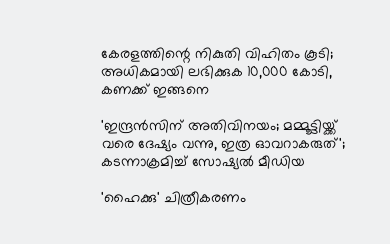കേരളത്തിന്റെ നികുതി വിഹിതം കൂടി; അധികമായി ലഭിക്കുക 10,000 കോടി, കണക്ക് ഇങ്ങനെ

'ഇന്ദ്രന്‍സിന് അതിവിനയം; മമ്മൂട്ടിയ്ക്ക് വരെ ദേഷ്യം വന്നു, ഇത്ര ഓവറാകരുത്'; കടന്നാക്രമിച്ച് സോഷ്യല്‍ മീഡിയ

'ഹൈക്കു' ചിത്രീകരണം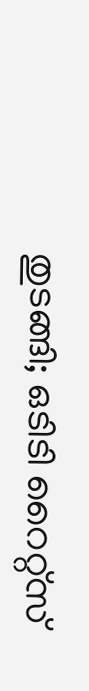തുടങ്ങി; ഒടിടി റൈറ്റ്സ്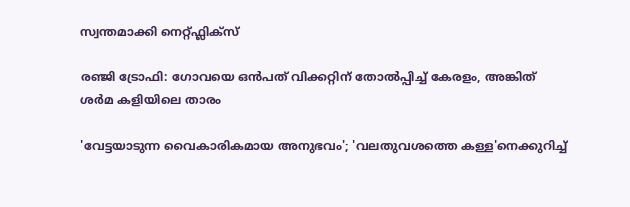സ്വന്തമാക്കി നെറ്റ്ഫ്ലിക്സ്

രഞ്ജി ട്രോഫി: ഗോവയെ ഒൻപത് വിക്കറ്റിന് തോൽപ്പിച്ച് കേരളം, അങ്കിത് ശർമ കളിയിലെ താരം

'വേട്ടയാടുന്ന വൈകാരികമായ അനുഭവം'; 'വലതുവശത്തെ കള്ള'നെക്കുറിച്ച്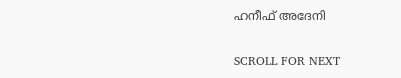ഹനീഫ് അദേനി

SCROLL FOR NEXT